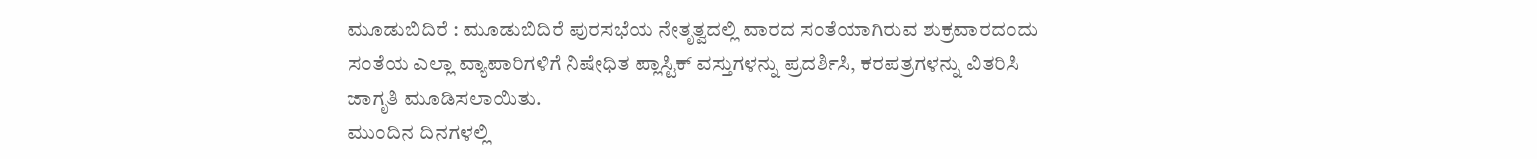ಮೂಡುಬಿದಿರೆ : ಮೂಡುಬಿದಿರೆ ಪುರಸಭೆಯ ನೇತೃತ್ವದಲ್ಲಿ ವಾರದ ಸಂತೆಯಾಗಿರುವ ಶುಕ್ರವಾರದಂದು ಸಂತೆಯ ಎಲ್ಲಾ ವ್ಯಾಪಾರಿಗಳಿಗೆ ನಿಷೇಧಿತ ಪ್ಲಾಸ್ಟಿಕ್ ವಸ್ತುಗಳನ್ನು ಪ್ರದರ್ಶಿಸಿ, ಕರಪತ್ರಗಳನ್ನು ವಿತರಿಸಿ ಜಾಗೃತಿ ಮೂಡಿಸಲಾಯಿತು.
ಮುಂದಿನ ದಿನಗಳಲ್ಲಿ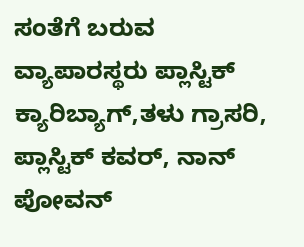ಸಂತೆಗೆ ಬರುವ ವ್ಯಾಪಾರಸ್ಥರು ಪ್ಲಾಸ್ಟಿಕ್ ಕ್ಯಾರಿಬ್ಯಾಗ್,ತಳು ಗ್ರಾಸರಿ, ಪ್ಲಾಸ್ಟಿಕ್ ಕವರ್, ನಾನ್ ಪೋವನ್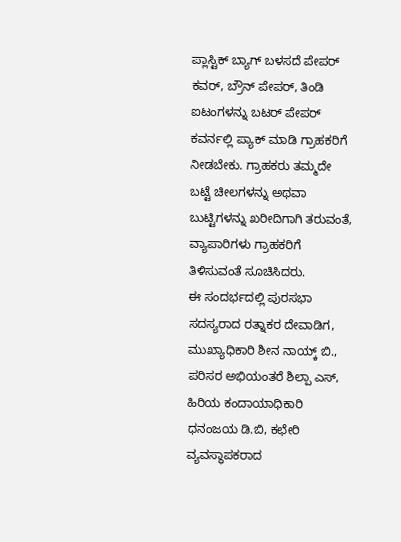ಪ್ಲಾಸ್ಟಿಕ್ ಬ್ಯಾಗ್ ಬಳಸದೆ ಪೇಪರ್ ಕವರ್, ಬ್ರೌನ್ ಪೇಪರ್, ತಿಂಡಿ ಐಟಂಗಳನ್ನು ಬಟರ್ ಪೇಪರ್ ಕವರ್ನಲ್ಲಿ ಪ್ಯಾಕ್ ಮಾಡಿ ಗ್ರಾಹಕರಿಗೆ ನೀಡಬೇಕು. ಗ್ರಾಹಕರು ತಮ್ಮದೇ ಬಟ್ಟೆ ಚೀಲಗಳನ್ನು ಅಥವಾ ಬುಟ್ಟಿಗಳನ್ನು ಖರೀದಿಗಾಗಿ ತರುವಂತೆ, ವ್ಯಾಪಾರಿಗಳು ಗ್ರಾಹಕರಿಗೆ ತಿಳಿಸುವಂತೆ ಸೂಚಿಸಿದರು.
ಈ ಸಂದರ್ಭದಲ್ಲಿ ಪುರಸಭಾ ಸದಸ್ಯರಾದ ರತ್ನಾಕರ ದೇವಾಡಿಗ, ಮುಖ್ಯಾಧಿಕಾರಿ ಶೀನ ನಾಯ್ಕ್ ಬಿ., ಪರಿಸರ ಅಭಿಯಂತರೆ ಶಿಲ್ಪಾ ಎಸ್, ಹಿರಿಯ ಕಂದಾಯಾಧಿಕಾರಿ ಧನಂಜಯ ಡಿ.ಬಿ, ಕಛೇರಿ ವ್ಯವಸ್ಥಾಪಕರಾದ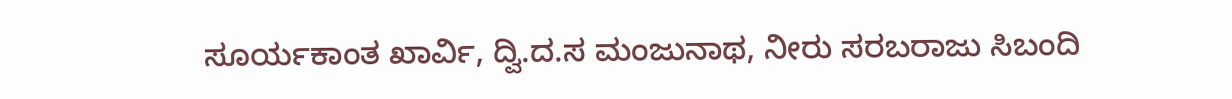ಸೂರ್ಯಕಾಂತ ಖಾರ್ವಿ, ದ್ವಿ.ದ.ಸ ಮಂಜುನಾಥ, ನೀರು ಸರಬರಾಜು ಸಿಬಂದಿ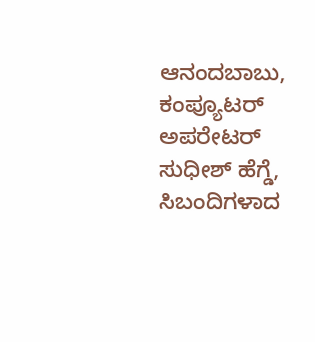ಆನಂದಬಾಬು, ಕಂಪ್ಯೂಟರ್ ಅಪರೇಟರ್ ಸುಧೀಶ್ ಹೆಗ್ಡೆ, ಸಿಬಂದಿಗಳಾದ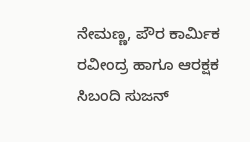ನೇಮಣ್ಣ, ಪೌರ ಕಾರ್ಮಿಕ ರವೀಂದ್ರ ಹಾಗೂ ಆರಕ್ಷಕ ಸಿಬಂದಿ ಸುಜನ್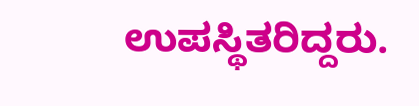ಉಪಸ್ಥಿತರಿದ್ದರು.